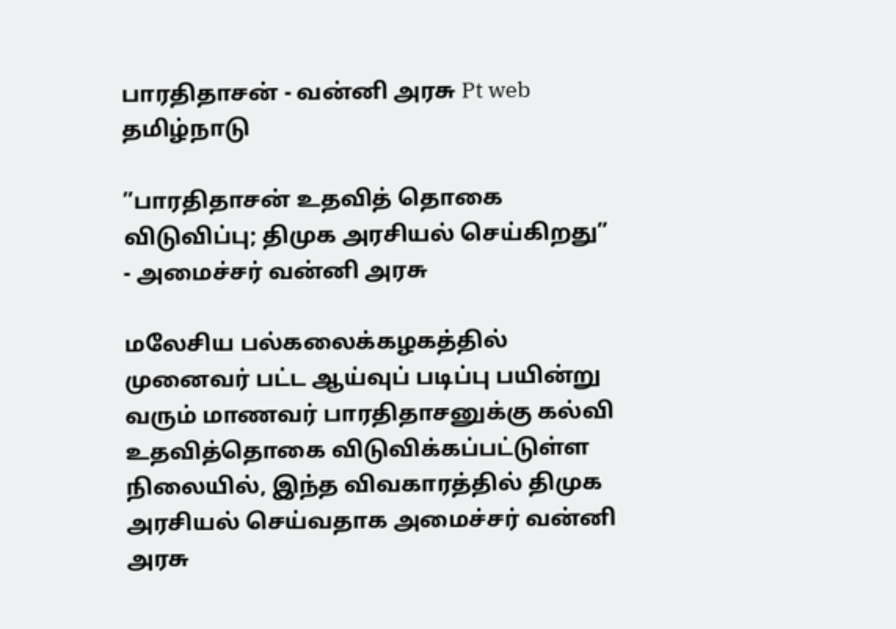பாரதிதாசன் - வன்னி அரசு Pt web
தமிழ்நாடு

”பாரதிதாசன் உதவித் தொகை விடுவிப்பு; திமுக அரசியல் செய்கிறது” - அமைச்சர் வன்னி அரசு

மலேசிய பல்கலைக்கழகத்தில் முனைவர் பட்ட ஆய்வுப் படிப்பு பயின்று வரும் மாணவர் பாரதிதாசனுக்கு கல்வி உதவித்தொகை விடுவிக்கப்பட்டுள்ள நிலையில், இந்த விவகாரத்தில் திமுக அரசியல் செய்வதாக அமைச்சர் வன்னி அரசு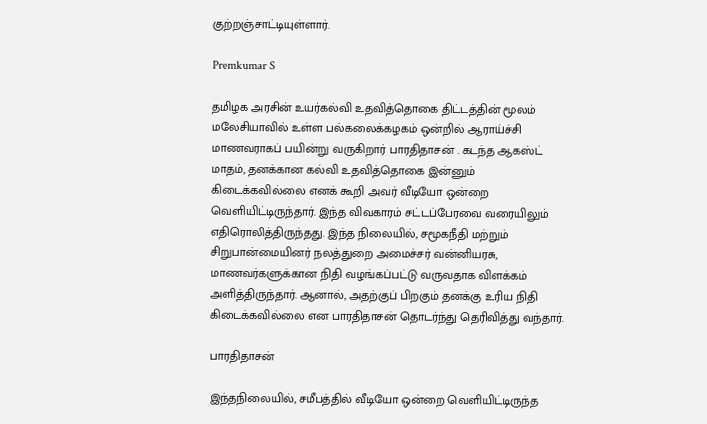குற்றஞ்சாட்டியுள்ளார்.

Premkumar S

தமிழக அரசின் உயர்கல்வி உதவித்தொகை திட்டத்தின் மூலம் மலேசியாவில் உள்ள பல்கலைக்கழகம் ஒன்றில் ஆராய்ச்சி மாணவராகப் பயின்று வருகிறார் பாரதிதாசன் . கடந்த ஆகஸ்ட் மாதம், தனக்கான கல்வி உதவித்தொகை இன்னும் கிடைக்கவில்லை எனக் கூறி அவர் வீடியோ ஒன்றை வெளியிட்டிருந்தார். இந்த விவகாரம் சட்டப்பேரவை வரையிலும் எதிரொலித்திருந்தது. இந்த நிலையில், சமூகநீதி மற்றும் சிறுபான்மையினர் நலத்துறை அமைச்சர் வன்னியரசு, மாணவர்களுக்கான நிதி வழங்கப்பட்டு வருவதாக விளக்கம் அளித்திருந்தார். ஆனால், அதற்குப் பிறகும் தனக்கு உரிய நிதி கிடைக்கவில்லை என பாரதிதாசன் தொடர்ந்து தெரிவித்து வந்தார்.

பாரதிதாசன்

இந்தநிலையில், சமீபத்தில் வீடியோ ஒன்றை வெளியிட்டிருந்த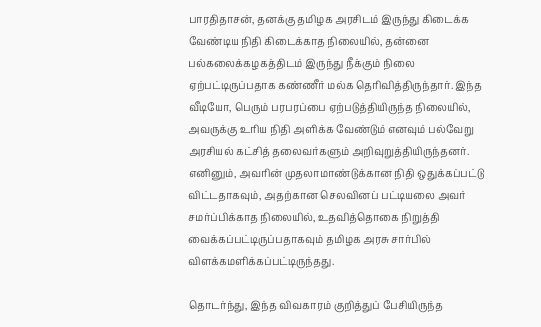பாரதிதாசன், தனக்கு தமிழக அரசிடம் இருந்து கிடைக்க வேண்டிய நிதி கிடைக்காத நிலையில், தன்னை பல்கலைக்கழகத்திடம் இருந்து நீக்கும் நிலை ஏற்பட்டிருப்பதாக கண்ணீர் மல்க தெரிவித்திருந்தார். இந்த வீடியோ, பெரும் பரபரப்பை ஏற்படுத்தியிருந்த நிலையில், அவருக்கு உரிய நிதி அளிக்க வேண்டும் எனவும் பல்வேறு அரசியல் கட்சித் தலைவர்களும் அறிவுறுத்தியிருந்தனர். எனினும், அவரின் முதலாமாண்டுக்கான நிதி ஒதுக்கப்பட்டு விட்டதாகவும், அதற்கான செலவினப் பட்டியலை அவர் சமர்ப்பிக்காத நிலையில், உதவித்தொகை நிறுத்தி வைக்கப்பட்டிருப்பதாகவும் தமிழக அரசு சார்பில் விளக்கமளிக்கப்பட்டிருந்தது.

தொடர்ந்து, இந்த விவகாரம் குறித்துப் பேசியிருந்த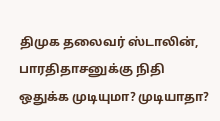திமுக தலைவர் ஸ்டாலின், பாரதிதாசனுக்கு நிதி ஒதுக்க முடியுமா? முடியாதா?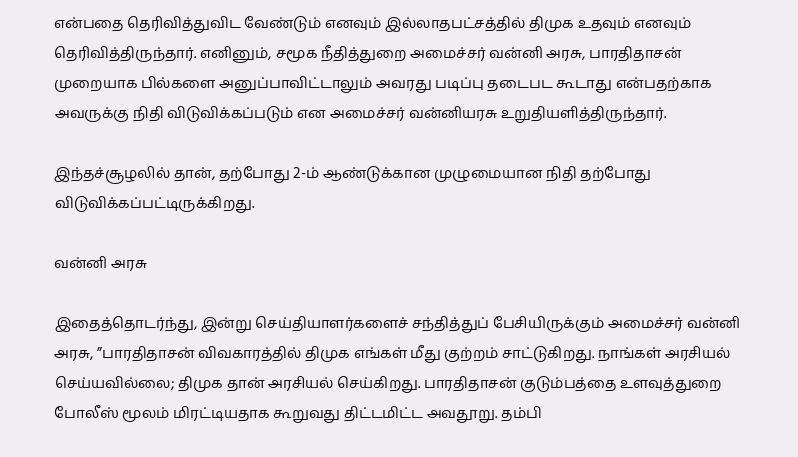என்பதை தெரிவித்துவிட வேண்டும் எனவும் இல்லாதபட்சத்தில் திமுக உதவும் எனவும் தெரிவித்திருந்தார். எனினும், சமூக நீதித்துறை அமைச்சர் வன்னி அரசு, பாரதிதாசன் முறையாக பில்களை அனுப்பாவிட்டாலும் அவரது படிப்பு தடைபட கூடாது என்பதற்காக அவருக்கு நிதி விடுவிக்கப்படும் என அமைச்சர் வன்னியரசு உறுதியளித்திருந்தார்.

இந்தச்சூழலில் தான், தற்போது 2-ம் ஆண்டுக்கான முழுமையான நிதி தற்போது விடுவிக்கப்பட்டிருக்கிறது.

வன்னி அரசு

இதைத்தொடர்ந்து, இன்று செய்தியாளர்களைச் சந்தித்துப் பேசியிருக்கும் அமைச்சர் வன்னி அரசு, ”பாரதிதாசன் விவகாரத்தில் திமுக எங்கள் மீது குற்றம் சாட்டுகிறது. நாங்கள் அரசியல் செய்யவில்லை; திமுக தான் அரசியல் செய்கிறது. பாரதிதாசன் குடும்பத்தை உளவுத்துறை போலீஸ் மூலம் மிரட்டியதாக கூறுவது திட்டமிட்ட அவதூறு. தம்பி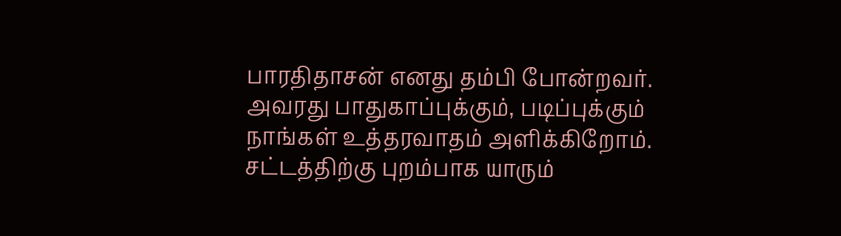பாரதிதாசன் எனது தம்பி போன்றவர். அவரது பாதுகாப்புக்கும், படிப்புக்கும் நாங்கள் உத்தரவாதம் அளிக்கிறோம். சட்டத்திற்கு புறம்பாக யாரும்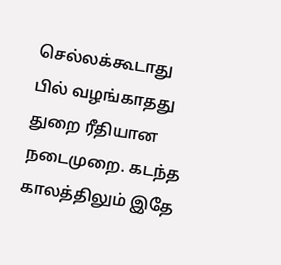செல்லக்கூடாது பில் வழங்காதது துறை ரீதியான நடைமுறை. கடந்த காலத்திலும் இதே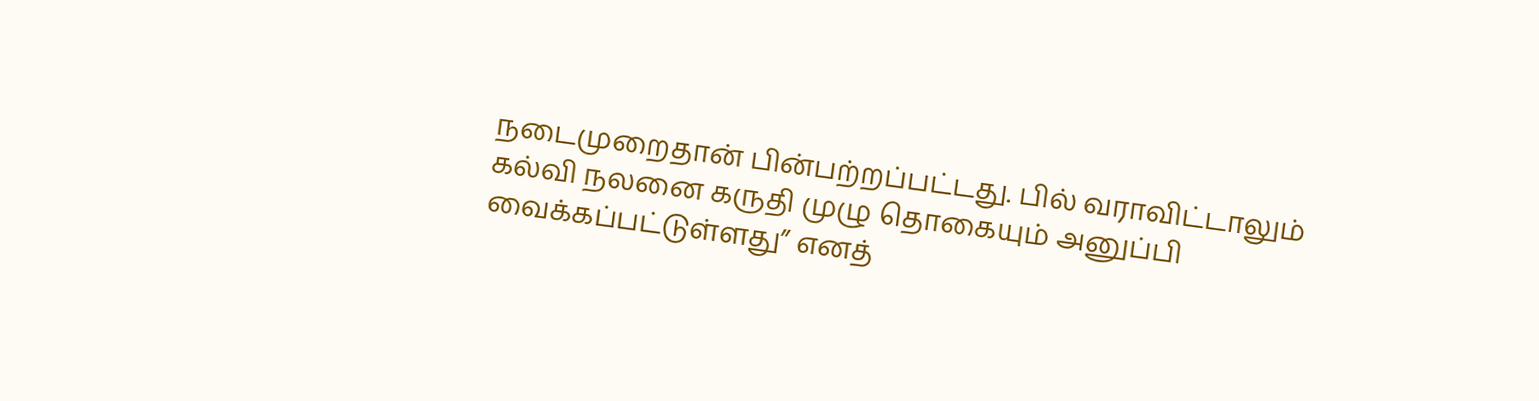நடைமுறைதான் பின்பற்றப்பட்டது. பில் வராவிட்டாலும் கல்வி நலனை கருதி முழு தொகையும் அனுப்பி வைக்கப்பட்டுள்ளது” எனத்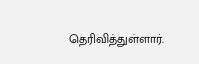தெரிவித்துள்ளார்.